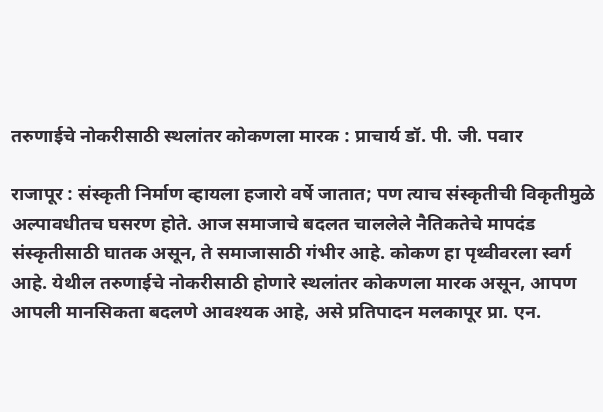तरुणाईचे नोकरीसाठी स्थलांतर कोकणला मारक : प्राचार्य डॉ. पी. जी. पवार

राजापूर : संस्कृती निर्माण व्हायला हजारो वर्षे जातात; पण त्याच संस्कृतीची विकृतीमुळे अल्पावधीतच घसरण होते. आज समाजाचे बदलत चाललेले नैतिकतेचे मापदंड संस्कृतीसाठी घातक असून, ते समाजासाठी गंभीर आहे. कोकण हा पृथ्वीवरला स्वर्ग आहे. येथील तरुणाईचे नोकरीसाठी होणारे स्थलांतर कोकणला मारक असून, आपण आपली मानसिकता बदलणे आवश्यक आहे, असे प्रतिपादन मलकापूर प्रा. एन.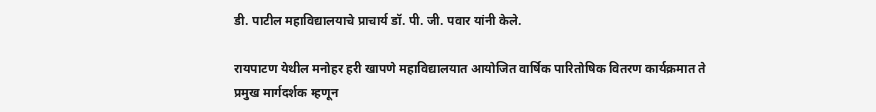डी. पाटील महाविद्यालयाचे प्राचार्य डॉ. पी. जी. पवार यांनी केले.

रायपाटण येथील मनोहर हरी खापणे महाविद्यालयात आयोजित वार्षिक पारितोषिक वितरण कार्यक्रमात ते प्रमुख मार्गदर्शक म्हणून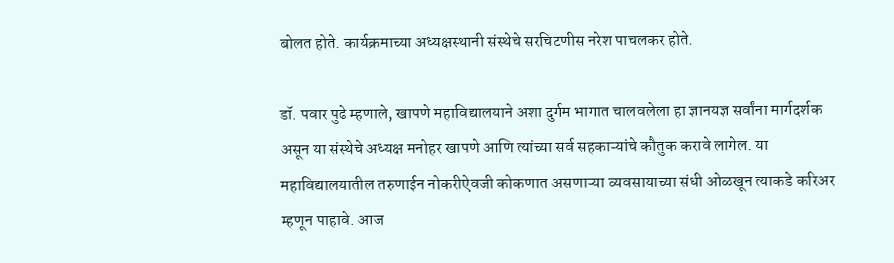बोलत होते. कार्यक्रमाच्या अध्यक्षस्थानी संस्थेचे सरचिटणीस नरेश पाचलकर होते.

डॉ. पवार पुढे म्हणाले, खापणे महाविद्यालयाने अशा दुर्गम भागात चालवलेला हा ज्ञानयज्ञ सर्वांना मार्गदर्शक असून या संस्थेचे अध्यक्ष मनोहर खापणे आणि त्यांच्या सर्व सहकाऱ्यांचे कौतुक करावे लागेल. या महाविद्यालयातील तरुणाईन नोकरीऐवजी कोकणात असणाऱ्या व्यवसायाच्या संधी ओळखून त्याकडे करिअर म्हणून पाहावे. आज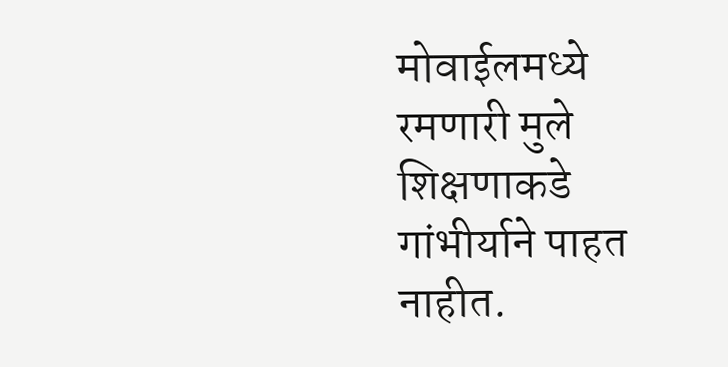मोवाईलमध्ये रमणारी मुले शिक्षणाकडे गांभीर्याने पाहत नाहीत.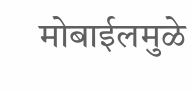मोबाईलमुळे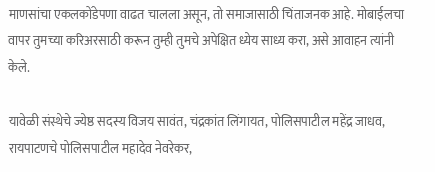माणसांचा एकलकोंडेपणा वाढत चालला असून, तो समाजासाठी चिंताजनक आहे. मोबाईलचा वापर तुमच्या करिअरसाठी करून तुम्ही तुमचे अपेक्षित ध्येय साध्य करा, असे आवाहन त्यांनी केले.

यावेळी संस्थेचे ज्येष्ठ सदस्य विजय सावंत, चंद्रकांत लिंगायत, पोलिसपाटील महेंद्र जाधव, रायपाटणचे पोलिसपाटील महादेव नेवरेकर,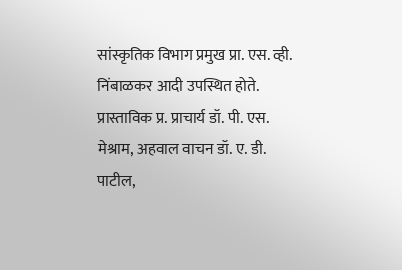सांस्कृतिक विभाग प्रमुख प्रा. एस. व्ही. निंबाळकर आदी उपस्थित होते. प्रास्ताविक प्र. प्राचार्य डॉ. पी. एस. मेश्राम, अहवाल वाचन डॉ. ए. डी. पाटील,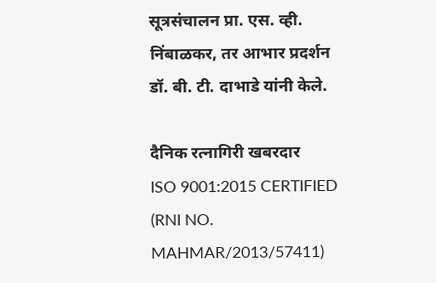सूत्रसंचालन प्रा. एस. व्ही. निंबाळकर, तर आभार प्रदर्शन डॉ. बी. टी. दाभाडे यांनी केले.

दैनिक रत्नागिरी खबरदार
ISO 9001:2015 CERTIFIED
(RNI NO. MAHMAR/2013/57411)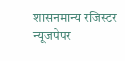शासनमान्य रजिस्टर न्यूजपेपर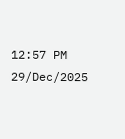12:57 PM 29/Dec/2025